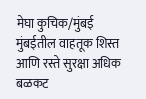मेघा कुचिक/मुंबई
मुंबईतील वाहतूक शिस्त आणि रस्ते सुरक्षा अधिक बळकट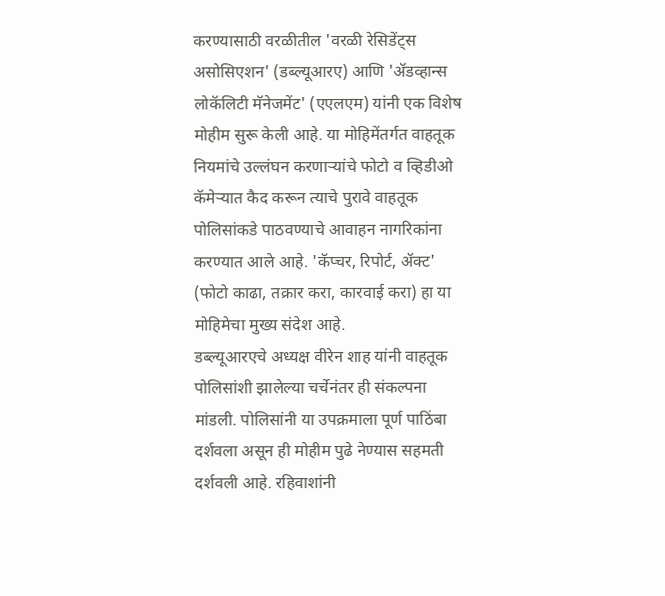करण्यासाठी वरळीतील 'वरळी रेसिडेंट्स असोसिएशन' (डब्ल्यूआरए) आणि 'ॲडव्हान्स लोकॅलिटी मॅनेजमेंट' (एएलएम) यांनी एक विशेष मोहीम सुरू केली आहे. या मोहिमेंतर्गत वाहतूक नियमांचे उल्लंघन करणाऱ्यांचे फोटो व व्हिडीओ कॅमेऱ्यात कैद करून त्याचे पुरावे वाहतूक पोलिसांकडे पाठवण्याचे आवाहन नागरिकांना करण्यात आले आहे. 'कॅप्चर, रिपोर्ट, ॲक्ट' (फोटो काढा, तक्रार करा, कारवाई करा) हा या मोहिमेचा मुख्य संदेश आहे.
डब्ल्यूआरएचे अध्यक्ष वीरेन शाह यांनी वाहतूक पोलिसांशी झालेल्या चर्चेनंतर ही संकल्पना मांडली. पोलिसांनी या उपक्रमाला पूर्ण पाठिंबा दर्शवला असून ही मोहीम पुढे नेण्यास सहमती दर्शवली आहे. रहिवाशांनी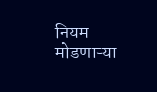नियम मोडणाऱ्या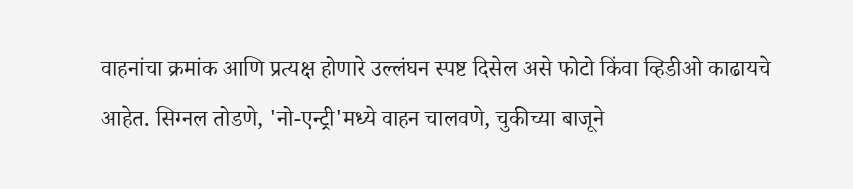वाहनांचा क्रमांक आणि प्रत्यक्ष होणारे उल्लंघन स्पष्ट दिसेल असे फोटो किंवा व्हिडीओ काढायचे आहेत. सिग्नल तोडणे, 'नो-एन्ट्री'मध्ये वाहन चालवणे, चुकीच्या बाजूने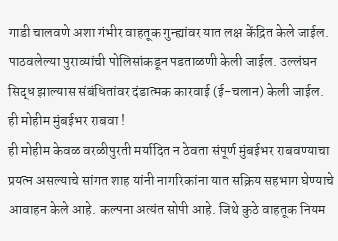गाडी चालवणे अशा गंभीर वाहतूक गुन्ह्यांवर यात लक्ष केंद्रित केले जाईल. पाठवलेल्या पुराव्यांची पोलिसांकडून पडताळणी केली जाईल. उल्लंघन सिद्ध झाल्यास संबंधितांवर दंडात्मक कारवाई (ई-चलान) केली जाईल.
ही मोहीम मुंबईभर राबवा !
ही मोहीम केवळ वरळीपुरती मर्यादित न ठेवता संपूर्ण मुंबईभर राबवण्याचा प्रयत्न असल्याचे सांगत शाह यांनी नागरिकांना यात सक्रिय सहभाग घेण्याचे आवाहन केले आहे. कल्पना अत्यंत सोपी आहे. जिथे कुठे वाहतूक नियम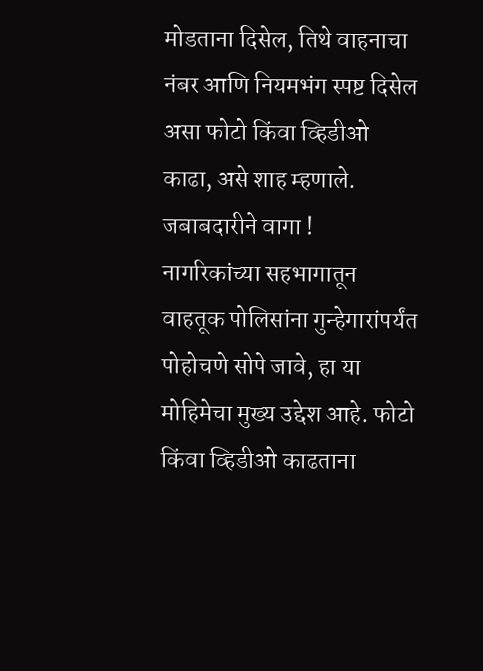मोडताना दिसेल, तिथे वाहनाचा नंबर आणि नियमभंग स्पष्ट दिसेल असा फोटो किंवा व्हिडीओ काढा, असे शाह म्हणाले.
जबाबदारीने वागा !
नागरिकांच्या सहभागातून वाहतूक पोलिसांना गुन्हेगारांपर्यंत पोहोचणे सोपे जावे, हा या मोहिमेचा मुख्य उद्देश आहे. फोटो किंवा व्हिडीओ काढताना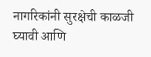नागरिकांनी सुरक्षेची काळजी घ्यावी आणि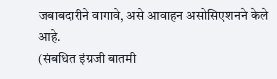जबाबदारीने वागावे, असे आवाहन असोसिएशनने केले आहे.
(संबधित इंग्रजी बातमी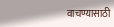वाचण्यासाठी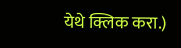येथे क्लिक करा.)